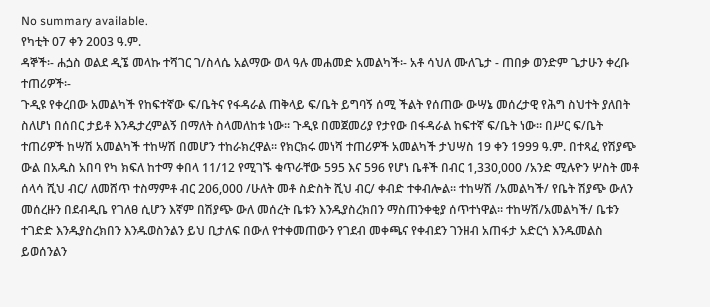No summary available.
የካቲት 07 ቀን 2003 ዓ.ም.
ዳኞች፡- ሐጏስ ወልደ ዲኜ መላኩ ተሻገር ገ/ስላሴ አልማው ወላ ዓሉ መሐመድ አመልካች፡- አቶ ሳህለ ሙለጌታ - ጠበቃ ወንድም ጌታሁን ቀረቡ ተጠሪዎች፡-
ጉዲዩ የቀረበው አመልካች የከፍተኛው ፍ/ቤትና የፋዳራል ጠቅላይ ፍ/ቤት ይግባኝ ሰሚ ችልት የሰጠው ውሣኔ መሰረታዊ የሕግ ስህተት ያለበት ስለሆነ በሰበር ታይቶ እንዱታረምልኝ በማለት ስላመለከቱ ነው። ጉዲዩ በመጀመሪያ የታየው በፋዳራል ከፍተኛ ፍ/ቤት ነው። በሥር ፍ/ቤት ተጠሪዎች ከሣሽ አመልካች ተከሣሽ በመሆን ተከራክረዋል። የክርክሩ መነሻ ተጠሪዎች አመልካች ታህሣስ 19 ቀን 1999 ዓ.ም. በተጻፈ የሽያጭ ውል በአዱስ አበባ የካ ክፍለ ከተማ ቀበላ 11/12 የሚገኙ ቁጥራቸው 595 እና 596 የሆነ ቤቶች በብር 1,330,000 /አንድ ሚሉዮን ሦስት መቶ ሰላሳ ሺህ ብር/ ለመሸጥ ተስማምቶ ብር 206,000 /ሁለት መቶ ስድስት ሺህ ብር/ ቀብድ ተቀብሎል። ተከሣሽ /አመልካች/ የቤት ሽያጭ ውለን መሰረዙን በደብዲቤ የገለፀ ሲሆን እኛም በሽያጭ ውለ መሰረት ቤቱን እንዱያስረክበን ማስጠንቀቂያ ሰጥተነዋል። ተከሣሽ/አመልካች/ ቤቱን ተገድድ እንዱያስረክበን እንዱወስንልን ይህ ቢታለፍ በውለ የተቀመጠውን የገደብ መቀጫና የቀብደን ገንዘብ አጠፋታ አድርጎ እንዱመልስ ይወሰንልን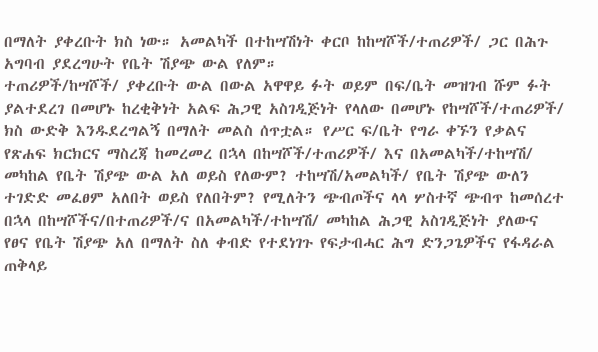በማለት ያቀረቡት ክስ ነው። አመልካች በተከሣሽነት ቀርቦ ከከሣሾች/ተጠሪዎች/ ጋር በሕጉ አግባብ ያደረግሁት የቤት ሽያጭ ውል የለም።
ተጠሪዎች/ከሣሾች/ ያቀረቡት ውል በውል አዋዋይ ፉት ወይም በፍ/ቤት መዝገብ ሹም ፉት ያልተደረገ በመሆኑ ከረቂቅነት አልፍ ሕጋዊ አስገዲጅነት የላለው በመሆኑ የከሣሾች/ተጠሪዎች/ ክስ ውድቅ እንዱደረግልኝ በማለት መልስ ሰጥቷል። የሥር ፍ/ቤት የግራ ቀኙን የቃልና የጽሐፍ ክርክርና ማስረጃ ከመረመረ በኋላ በከሣሾች/ተጠሪዎች/ እና በአመልካች/ተከሣሽ/ መካከል የቤት ሽያጭ ውል አለ ወይስ የለውም? ተከሣሽ/አመልካች/ የቤት ሽያጭ ውለን ተገድድ መፈፀም አለበት ወይስ የለበትም? የሚለትን ጭብጦችና ላላ ሦስተኛ ጭብጥ ከመሰረተ በኋላ በከሣሾችና/በተጠሪዎች/ና በአመልካች/ተከሣሽ/ መካከል ሕጋዊ አስገዲጅነት ያለውና የፀና የቤት ሽያጭ አለ በማለት ስለ ቀብድ የተደነገጉ የፍታብሓር ሕግ ድንጋጌዎችና የፋዳራል ጠቅላይ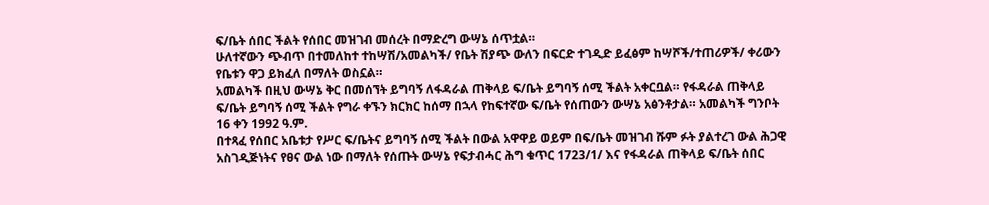ፍ/ቤት ሰበር ችልት የሰበር መዝገብ መሰረት በማድረግ ውሣኔ ሰጥቷል።
ሁለተኛውን ጭብጥ በተመለከተ ተከሣሽ/አመልካች/ የቤት ሽያጭ ውለን በፍርድ ተገዲድ ይፈፅም ከሣሾች/ተጠሪዎች/ ቀሪውን የቤቱን ዋጋ ይክፈለ በማለት ወስኗል።
አመልካች በዚህ ውሣኔ ቅር በመሰኘት ይግባኝ ለፋዳራል ጠቅላይ ፍ/ቤት ይግባኝ ሰሚ ችልት አቀርቧል። የፋዳራል ጠቅላይ ፍ/ቤት ይግባኝ ሰሚ ችልት የግራ ቀኙን ክርክር ከሰማ በኋላ የከፍተኛው ፍ/ቤት የሰጠውን ውሣኔ አፅንቶታል። አመልካች ግንቦት 16 ቀን 1992 ዓ.ም.
በተጻፈ የሰበር አቤቱታ የሥር ፍ/ቤትና ይግባኝ ሰሚ ችልት በውል አዋዋይ ወይም በፍ/ቤት መዝገብ ሹም ፉት ያልተረገ ውል ሕጋዊ አስገዲጅነትና የፀና ውል ነው በማለት የሰጡት ውሣኔ የፍታብሓር ሕግ ቁጥር 1723/1/ እና የፋዳራል ጠቅላይ ፍ/ቤት ሰበር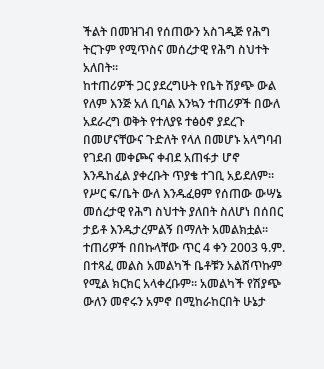ችልት በመዝገብ የሰጠውን አስገዲጅ የሕግ ትርጉም የሚጥስና መሰረታዊ የሕግ ስህተት አለበት።
ከተጠሪዎች ጋር ያደረግሁት የቤት ሽያጭ ውል የለም እንጅ አለ ቢባል እንኳን ተጠሪዎች በውለ አደራረግ ወቅት የተለያዩ ተፅዕኖ ያደረጉ በመሆናቸውና ጉድለት የላለ በመሆኑ አላግባብ የገደብ መቀጮና ቀብደ አጠፋታ ሆኖ እንዱከፈል ያቀረቡት ጥያቄ ተገቢ አይደለም። የሥር ፍ/ቤት ውለ እንዱፈፀም የሰጠው ውሣኔ መሰረታዊ የሕግ ስህተት ያለበት ስለሆነ በሰበር ታይቶ እንዱታረምልኝ በማለት አመልክቷል። ተጠሪዎች በበኩላቸው ጥር 4 ቀን 2003 ዓ.ም. በተጻፈ መልስ አመልካች ቤቶቹን አልሸጥኩም የሚል ክርክር አላቀረቡም። አመልካች የሽያጭ ውለን መኖሩን አምኖ በሚከራከርበት ሁኔታ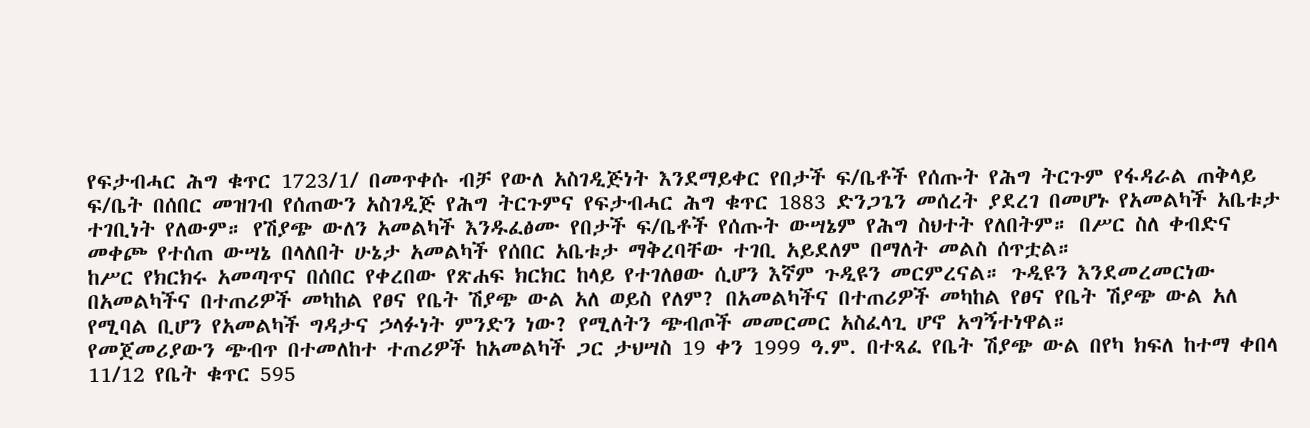የፍታብሓር ሕግ ቁጥር 1723/1/ በመጥቀሱ ብቻ የውለ አስገዲጅነት እንደማይቀር የበታች ፍ/ቤቶች የሰጡት የሕግ ትርጉም የፋዳራል ጠቅላይ ፍ/ቤት በሰበር መዝገብ የሰጠውን አስገዲጅ የሕግ ትርጉምና የፍታብሓር ሕግ ቁጥር 1883 ድንጋጌን መሰረት ያደረገ በመሆኑ የአመልካች አቤቱታ ተገቢነት የለውም። የሽያጭ ውለን አመልካች እንዱፈፅሙ የበታች ፍ/ቤቶች የሰጡት ውሣኔም የሕግ ስህተት የለበትም። በሥር ስለ ቀብድና መቀጮ የተሰጠ ውሣኔ በላለበት ሁኔታ አመልካች የሰበር አቤቱታ ማቅረባቸው ተገቢ አይደለም በማለት መልስ ሰጥቷል።
ከሥር የክርክሩ አመጣጥና በሰበር የቀረበው የጽሐፍ ክርክር ከላይ የተገለፀው ሲሆን እኛም ጉዲዩን መርምረናል። ጉዲዩን እንደመረመርነው በአመልካችና በተጠሪዎች መካከል የፀና የቤት ሽያጭ ውል አለ ወይስ የለም? በአመልካችና በተጠሪዎች መካከል የፀና የቤት ሽያጭ ውል አለ የሚባል ቢሆን የአመልካች ግዳታና ኃላፉነት ምንድን ነው? የሚለትን ጭብጦች መመርመር አስፈላጊ ሆኖ አግኝተነዋል።
የመጀመሪያውን ጭብጥ በተመለከተ ተጠሪዎች ከአመልካች ጋር ታህሣስ 19 ቀን 1999 ዓ.ም. በተጻፈ የቤት ሽያጭ ውል በየካ ክፍለ ከተማ ቀበላ 11/12 የቤት ቁጥር 595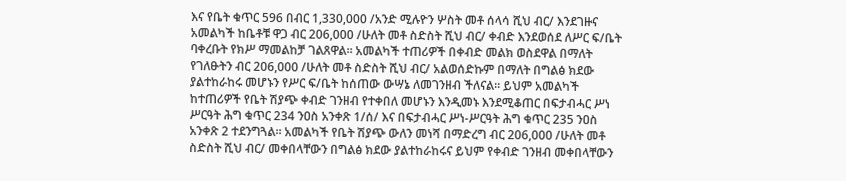እና የቤት ቁጥር 596 በብር 1,330,000 /አንድ ሚሉዮን ሦስት መቶ ሰላሳ ሺህ ብር/ እንደገዙና አመልካች ከቤቶቹ ዋጋ ብር 206,000 /ሁለት መቶ ስድስት ሺህ ብር/ ቀብድ እንደወሰደ ለሥር ፍ/ቤት ባቀረቡት የክሥ ማመልከቻ ገልጸዋል። አመልካች ተጠሪዎች በቀብድ መልክ ወስደዋል በማለት የገለፁትን ብር 206,000 /ሁለት መቶ ስድስት ሺህ ብር/ አልወሰድኩም በማለት በግልፅ ክደው ያልተከራከሩ መሆኑን የሥር ፍ/ቤት ከሰጠው ውሣኔ ለመገንዘብ ችለናል። ይህም አመልካች ከተጠሪዎች የቤት ሽያጭ ቀብድ ገንዘብ የተቀበለ መሆኑን እንዲመኑ እንደሚቆጠር በፍታብሓር ሥነ ሥርዓት ሕግ ቁጥር 234 ንዐስ አንቀጽ 1/ሰ/ እና በፍታብሓር ሥነ-ሥርዓት ሕግ ቁጥር 235 ንዐስ አንቀጽ 2 ተደንግጓል። አመልካች የቤት ሽያጭ ውለን መነሻ በማድረግ ብር 206,000 /ሁለት መቶ ስድስት ሺህ ብር/ መቀበላቸውን በግልፅ ክደው ያልተከራከሩና ይህም የቀብድ ገንዘብ መቀበላቸውን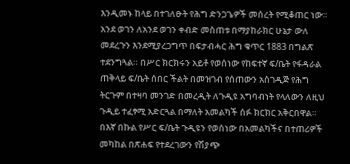እንዲመኑ ከላይ በተገለፁት የሕግ ድንጋጌዎች መሰረት የሚቆጠር ነው። አንደ ወገን ለአንደ ወገን ቀብድ መስጠቱ በማያከራክር ሁኔታ ውለ መደረጉን እንደሚያረጋግጥ በፍታብሓር ሕግ ቁጥር 1883 በግልጽ ተደንግጓል። በሥር ክርክሩን አይቶ የወሰነው የከፍተኛ ፍ/ቤት የፋዳራል ጠቅላይ ፍ/ቤት ሰበር ችልት በመዝገብ የሰጠውን አስገዲጅ የሕግ ትርጉም በተዛባ መንገድ በመረዲት ለጉዲዩ አግባብነት የላለውን ለዚህ ጉዲይ ተፈፃሚ አድርጓል በማለት አመልካች ሰፉ ክርክር አቅርበዋል። በእኛ በኩል የሥር ፍ/ቤት ጉዲዩን የወሰነው በአመልካችና በተጠሪዎች መካከል በጽሐፍ የተደረገውን የሽያጭ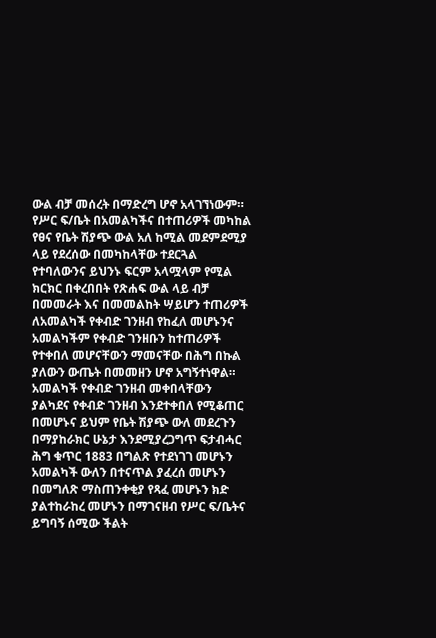ውል ብቻ መሰረት በማድረግ ሆኖ አላገኘነውም። የሥር ፍ/ቤት በአመልካችና በተጠሪዎች መካከል የፀና የቤት ሽያጭ ውል አለ ከሚል መደምደሚያ ላይ የደረሰው በመካከላቸው ተደርጓል የተባለውንና ይህንኑ ፍርም አላሟላም የሚል ክርክር በቀረበበት የጽሐፍ ውል ላይ ብቻ በመመራት እና በመመልከት ሣይሆን ተጠሪዎች ለአመልካች የቀብድ ገንዘብ የከፈለ መሆኑንና አመልካችም የቀብድ ገንዘቡን ከተጠሪዎች የተቀበለ መሆናቸውን ማመናቸው በሕግ በኩል ያለውን ውጤት በመመዘን ሆኖ አግኝተነዋል። አመልካች የቀብድ ገንዘብ መቀበላቸውን ያልካደና የቀብድ ገንዘብ እንደተቀበለ የሚቆጠር በመሆኑና ይህም የቤት ሽያጭ ውለ መደረጉን በማያከራክር ሁኔታ እንደሚያረጋግጥ ፍታብሓር ሕግ ቁጥር 1883 በግልጽ የተደነገገ መሆኑን አመልካች ውለን በተናጥል ያፈረሰ መሆኑን በመግለጽ ማስጠንቀቂያ የጻፈ መሆኑን ክድ ያልተከራከረ መሆኑን በማገናዘብ የሥር ፍ/ቤትና ይግባኝ ሰሚው ችልት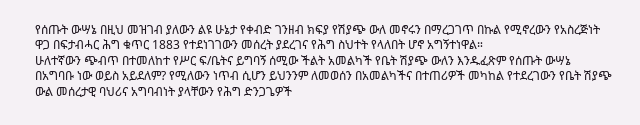የሰጡት ውሣኔ በዚህ መዝገብ ያለውን ልዩ ሁኔታ የቀብድ ገንዘብ ክፍያ የሽያጭ ውለ መኖሩን በማረጋገጥ በኩል የሚኖረውን የአስረጅነት ዋጋ በፍታብሓር ሕግ ቁጥር 1883 የተደነገገውን መሰረት ያደረገና የሕግ ስህተት የላለበት ሆኖ አግኝተነዋል።
ሁለተኛውን ጭብጥ በተመለከተ የሥር ፍ/ቤትና ይግባኝ ሰሚው ችልት አመልካች የቤት ሽያጭ ውለን እንዱፈጽም የሰጡት ውሣኔ በአግባቡ ነው ወይስ አይደለም? የሚለውን ነጥብ ሲሆን ይህንንም ለመወሰን በአመልካችና በተጠሪዎች መካከል የተደረገውን የቤት ሽያጭ ውል መሰረታዊ ባህሪና አግባብነት ያላቸውን የሕግ ድንጋጌዎች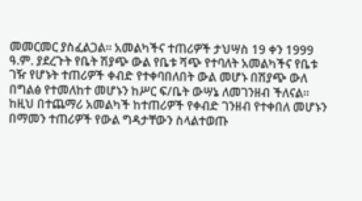መመርመር ያስፈልጋል። አመልካችና ተጠሪዎች ታህሣስ 19 ቀን 1999 ዓ.ም. ያደረጉት የቤት ሽያጭ ውል የቤቱ ሻጭ የተባለት አመልካችና የቤቱ ገዥ የሆኑት ተጠሪዎች ቀብድ የተቀባበለበት ውል መሆኑ በሽያጭ ውለ በግልፅ የተመለከተ መሆኑን ከሥር ፍ/ቤት ውሣኔ ለመገንዘብ ችለናል። ከዚህ በተጨማሪ አመልካች ከተጠሪዎች የቀብድ ገንዘብ የተቀበለ መሆኑን በማመን ተጠሪዎች የውል ግዳታቸውን ስላልተወጡ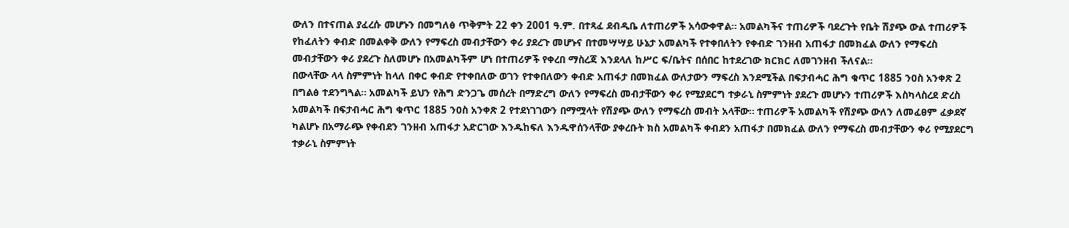ውለን በተናጠል ያፈረሱ መሆኑን በመግለፅ ጥቅምት 22 ቀን 2001 ዓ.ም. በተጻፈ ደብዲቤ ለተጠሪዎች አሳውቀዋል። አመልካችና ተጠሪዎች ባደረጉት የቤት ሽያጭ ውል ተጠሪዎች የከፈለትን ቀብድ በመልቀቅ ውለን የማፍረስ መብታቸውን ቀሪ ያደረጉ መሆኑና በተመሣሣይ ሁኔታ አመልካች የተቀበለትን የቀብድ ገንዘብ አጠፋታ በመክፈል ውለን የማፍረስ መብታቸውን ቀሪ ያደረጉ ስለመሆኑ በአመልካችም ሆነ በተጠሪዎች የቀረበ ማስረጃ እንደላለ ከሥር ፍ/ቤትና በሰበር ከተደረገው ክርክር ለመገንዘብ ችለናል።
በውላቸው ላላ ስምምነት ከላለ በቀር ቀብድ የተቀበለው ወገን የተቀበለውን ቀብድ አጠፋታ በመክፈል ውለታውን ማፍረስ እንደሚችል በፍታብሓር ሕግ ቁጥር 1885 ንዐስ አንቀጽ 2 በግልፅ ተደንግጓል። አመልካች ይህን የሕግ ድንጋጌ መሰረት በማድረግ ውለን የማፍረስ መብታቸውን ቀሪ የሚያደርግ ተቃራኒ ስምምነት ያደረጉ መሆኑን ተጠሪዎች እስካላስረደ ድረስ አመልካች በፍታብሓር ሕግ ቁጥር 1885 ንዐስ አንቀጽ 2 የተደነገገውን በማሟላት የሽያጭ ውለን የማፍረስ መብት አላቸው። ተጠሪዎች አመልካች የሽያጭ ውለን ለመፈፀም ፈቃደኛ ካልሆኑ በአማራጭ የቀብደን ገንዘብ አጠፋታ አድርገው እንዱከፍለ እንዱዋሰንላቸው ያቀረቡት ክስ አመልካች ቀብደን አጠፋታ በመክፈል ውለን የማፍረስ መብታቸውን ቀሪ የሚያደርግ ተቃራኒ ስምምነት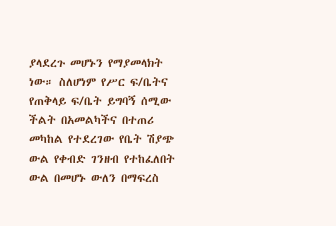ያላደረጉ መሆኑን የማያመላክት ነው። ስለሆነም የሥር ፍ/ቤትና የጠቅላይ ፍ/ቤት ይግባኝ ሰሚው ችልት በአመልካችና በተጠሪ መካከል የተደረገው የቤት ሽያጭ ውል የቀብድ ገንዘብ የተከፈለበት ውል በመሆኑ ውለን በማፍረስ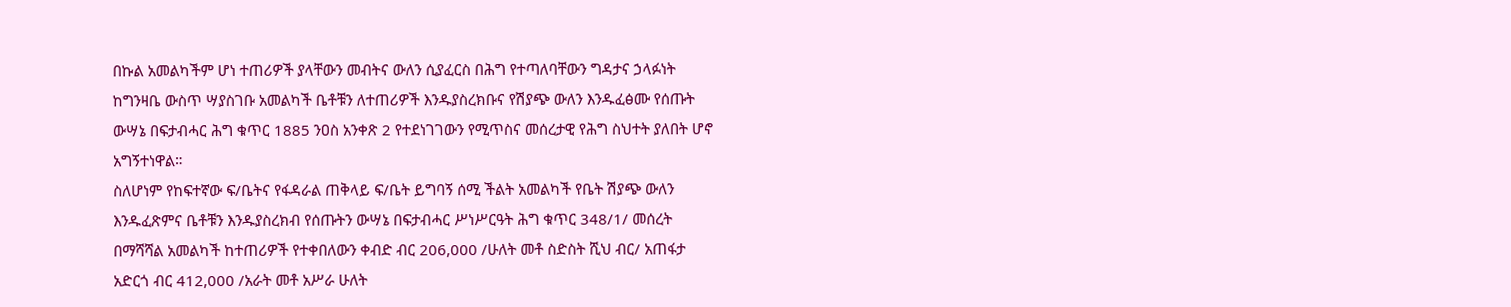በኩል አመልካችም ሆነ ተጠሪዎች ያላቸውን መብትና ውለን ሲያፈርስ በሕግ የተጣለባቸውን ግዳታና ኃላፉነት ከግንዛቤ ውስጥ ሣያስገቡ አመልካች ቤቶቹን ለተጠሪዎች እንዱያስረክቡና የሽያጭ ውለን እንዱፈፅሙ የሰጡት ውሣኔ በፍታብሓር ሕግ ቁጥር 1885 ንዐስ አንቀጽ 2 የተደነገገውን የሚጥስና መሰረታዊ የሕግ ስህተት ያለበት ሆኖ አግኝተነዋል።
ስለሆነም የከፍተኛው ፍ/ቤትና የፋዳራል ጠቅላይ ፍ/ቤት ይግባኝ ሰሚ ችልት አመልካች የቤት ሽያጭ ውለን እንዱፈጽምና ቤቶቹን እንዱያስረክብ የሰጡትን ውሣኔ በፍታብሓር ሥነሥርዓት ሕግ ቁጥር 348/1/ መሰረት በማሻሻል አመልካች ከተጠሪዎች የተቀበለውን ቀብድ ብር 206,000 /ሁለት መቶ ስድስት ሺህ ብር/ አጠፋታ አድርጎ ብር 412,000 /አራት መቶ አሥራ ሁለት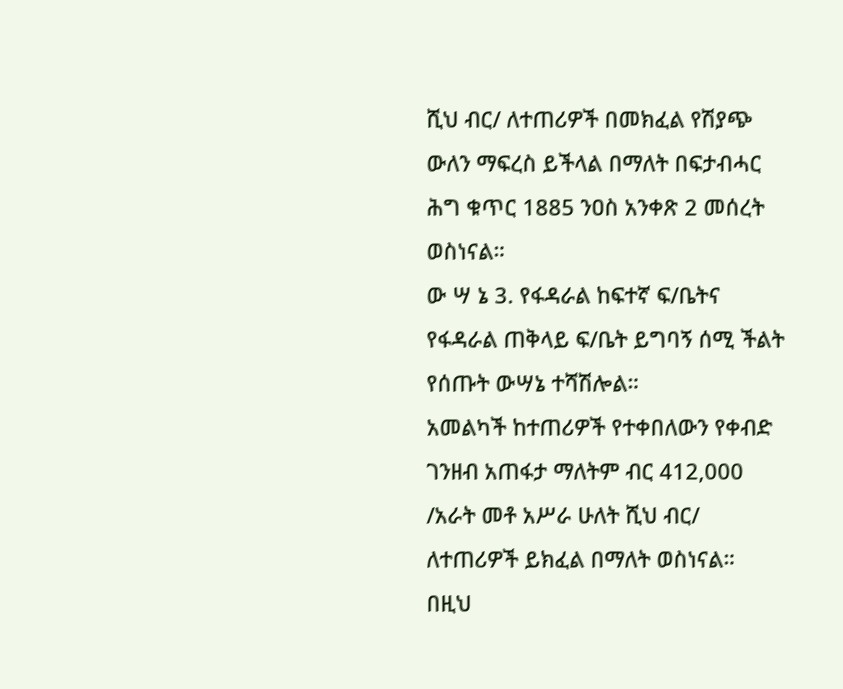ሺህ ብር/ ለተጠሪዎች በመክፈል የሽያጭ ውለን ማፍረስ ይችላል በማለት በፍታብሓር ሕግ ቁጥር 1885 ንዐስ አንቀጽ 2 መሰረት ወስነናል።
ው ሣ ኔ 3. የፋዳራል ከፍተኛ ፍ/ቤትና የፋዳራል ጠቅላይ ፍ/ቤት ይግባኝ ሰሚ ችልት የሰጡት ውሣኔ ተሻሽሎል።
አመልካች ከተጠሪዎች የተቀበለውን የቀብድ ገንዘብ አጠፋታ ማለትም ብር 412,000 /አራት መቶ አሥራ ሁለት ሺህ ብር/ ለተጠሪዎች ይክፈል በማለት ወስነናል።
በዚህ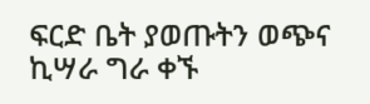ፍርድ ቤት ያወጡትን ወጭና ኪሣራ ግራ ቀኙ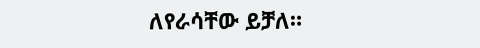ለየራሳቸው ይቻለ።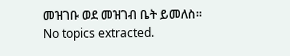መዝገቡ ወደ መዝገብ ቤት ይመለስ።
No topics extracted.